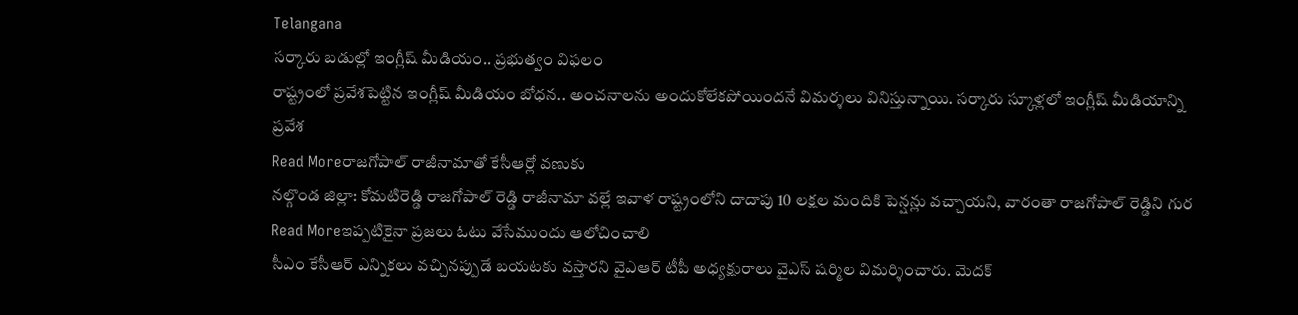Telangana
సర్కారు బడుల్లో ఇంగ్లీష్ మీడియం.. ప్రభుత్వం విఫలం
రాష్ట్రంలో ప్రవేశపెట్టిన ఇంగ్లీష్ మీడియం బోధన.. అంచనాలను అందుకోలేకపోయిందనే విమర్శలు వినిస్తున్నాయి. సర్కారు స్కూళ్లలో ఇంగ్లీష్ మీడియాన్ని ప్రవేశ
Read Moreరాజగోపాల్ రాజీనామాతో కేసీఆర్లో వణుకు
నల్గొండ జిల్లా: కోమటిరెడ్డి రాజగోపాల్ రెడ్డి రాజీనామా వల్లే ఇవాళ రాష్ట్రంలోని దాదాపు 10 లక్షల మందికి పెన్షన్లు వచ్చాయని, వారంతా రాజగోపాల్ రెడ్డిని గుర
Read Moreఇప్పటికైనా ప్రజలు ఓటు వేసేముందు ఆలోచించాలి
సీఎం కేసీఆర్ ఎన్నికలు వచ్చినప్పుడే బయటకు వస్తారని వైఎఆర్ టీపీ అధ్యక్షురాలు వైఎస్ షర్మిల విమర్శించారు. మెదక్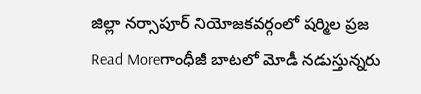జిల్లా నర్సాపూర్ నియోజకవర్గంలో షర్మిల ప్రజ
Read Moreగాంధీజీ బాటలో మోడీ నడుస్తున్నరు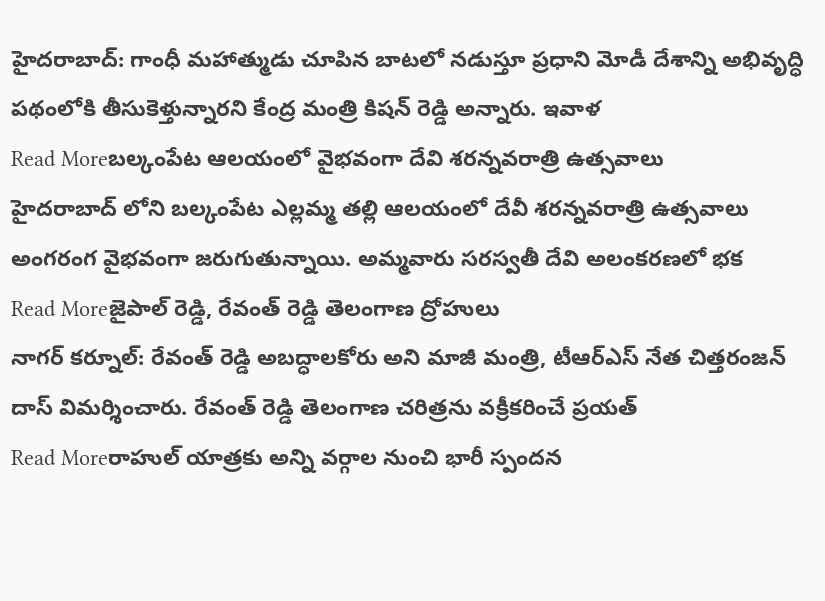హైదరాబాద్: గాంధీ మహాత్ముడు చూపిన బాటలో నడుస్తూ ప్రధాని మోడీ దేశాన్ని అభివృద్ధి పథంలోకి తీసుకెళ్తున్నారని కేంద్ర మంత్రి కిషన్ రెడ్డి అన్నారు. ఇవాళ
Read Moreబల్కంపేట ఆలయంలో వైభవంగా దేవి శరన్నవరాత్రి ఉత్సవాలు
హైదరాబాద్ లోని బల్కంపేట ఎల్లమ్మ తల్లి ఆలయంలో దేవీ శరన్నవరాత్రి ఉత్సవాలు అంగరంగ వైభవంగా జరుగుతున్నాయి. అమ్మవారు సరస్వతీ దేవి అలంకరణలో భక
Read Moreజైపాల్ రెడ్డి, రేవంత్ రెడ్డి తెలంగాణ ద్రోహులు
నాగర్ కర్నూల్: రేవంత్ రెడ్డి అబద్ధాలకోరు అని మాజీ మంత్రి, టీఆర్ఎస్ నేత చిత్తరంజన్ దాస్ విమర్శించారు. రేవంత్ రెడ్డి తెలంగాణ చరిత్రను వక్రీకరించే ప్రయత్
Read Moreరాహుల్ యాత్రకు అన్ని వర్గాల నుంచి భారీ స్పందన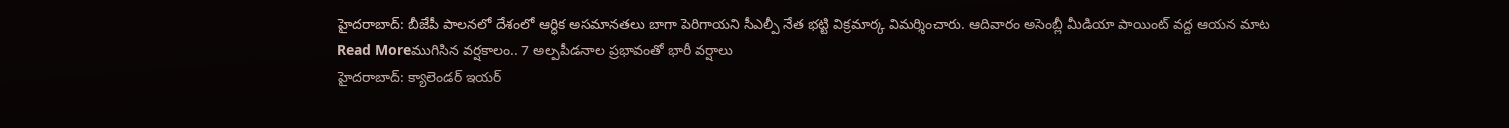హైదరాబాద్: బీజేపీ పాలనలో దేశంలో ఆర్ధిక అసమానతలు బాగా పెరిగాయని సీఎల్పీ నేత భట్టి విక్రమార్క విమర్శించారు. ఆదివారం అసెంబ్లీ మీడియా పాయింట్ వద్ద ఆయన మాట
Read Moreముగిసిన వర్షకాలం.. 7 అల్పపీడనాల ప్రభావంతో భారీ వర్షాలు
హైదరాబాద్: క్యాలెండర్ ఇయర్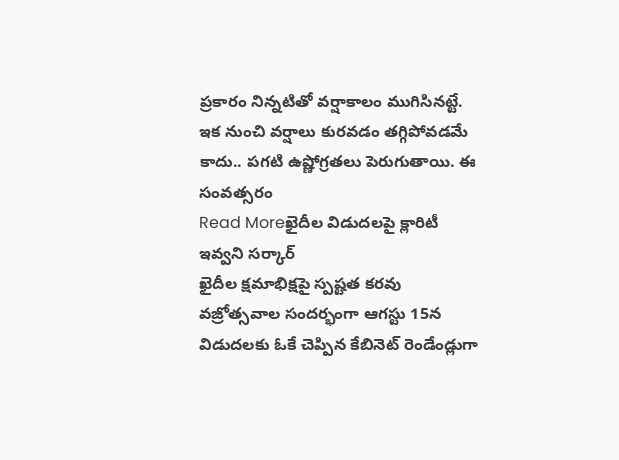ప్రకారం నిన్నటితో వర్షాకాలం ముగిసినట్టే. ఇక నుంచి వర్షాలు కురవడం తగ్గిపోవడమే కాదు.. పగటి ఉష్ణోగ్రతలు పెరుగుతాయి. ఈ సంవత్సరం
Read Moreఖైదీల విడుదలపై క్లారిటీ ఇవ్వని సర్కార్
ఖైదీల క్షమాభిక్షపై స్పష్టత కరవు వజ్రోత్సవాల సందర్భంగా ఆగస్టు 15న విడుదలకు ఓకే చెప్పిన కేబినెట్ రెండేండ్లుగా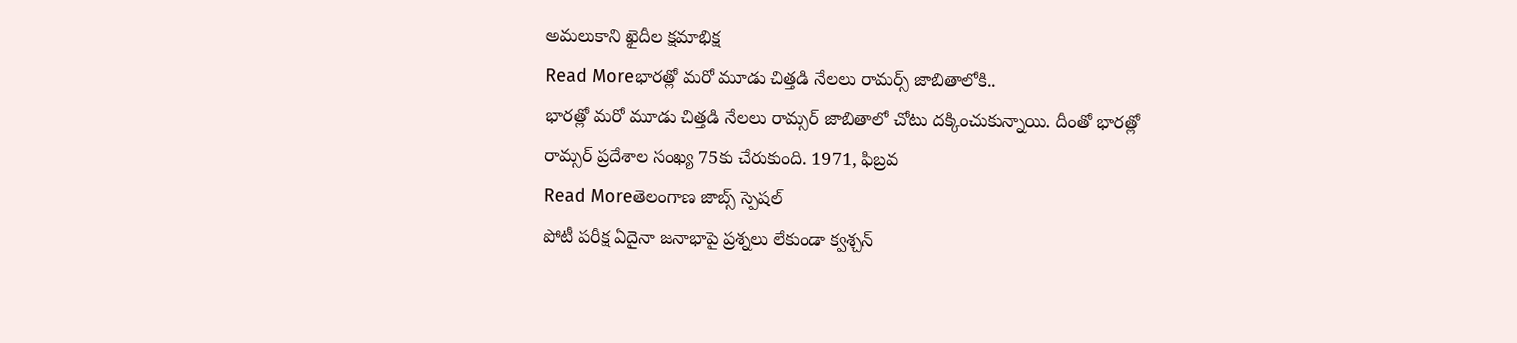అమలుకాని ఖైదీల క్షమాభిక్ష
Read Moreభారత్లో మరో మూడు చిత్తడి నేలలు రామర్స్ జాబితాలోకి..
భారత్లో మరో మూడు చిత్తడి నేలలు రామ్సర్ జాబితాలో చోటు దక్కించుకున్నాయి. దీంతో భారత్లో రామ్సర్ ప్రదేశాల సంఖ్య 75కు చేరుకుంది. 1971, ఫిబ్రవ
Read Moreతెలంగాణ జాబ్స్ స్పెషల్
పోటీ పరీక్ష ఏదైనా జనాభాపై ప్రశ్నలు లేకుండా క్వశ్చన్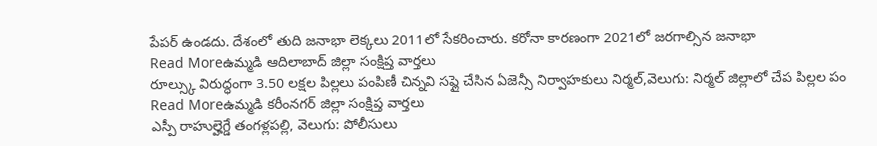పేపర్ ఉండదు. దేశంలో తుది జనాభా లెక్కలు 2011లో సేకరించారు. కరోనా కారణంగా 2021లో జరగాల్సిన జనాభా
Read Moreఉమ్మడి ఆదిలాబాద్ జిల్లా సంక్షిప్త వార్తలు
రూల్స్కు విరుద్ధంగా 3.50 లక్షల పిల్లలు పంపిణీ చిన్నవి సప్లై చేసిన ఏజెన్సీ నిర్వాహకులు నిర్మల్,వెలుగు: నిర్మల్ జిల్లాలో చేప పిల్లల పం
Read Moreఉమ్మడి కరీంనగర్ జిల్లా సంక్షిప్త వార్తలు
ఎస్పీ రాహుల్హెగ్డే తంగళ్లపల్లి, వెలుగు: పోలీసులు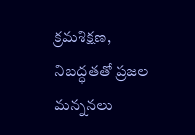క్రమశిక్షణ, నిబద్ధతతో ప్రజల మన్ననలు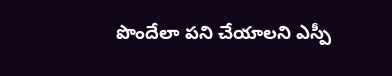పొందేలా పని చేయాలని ఎస్పీ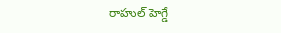రాహుల్ హెగ్డే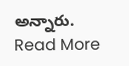అన్నారు.
Read More